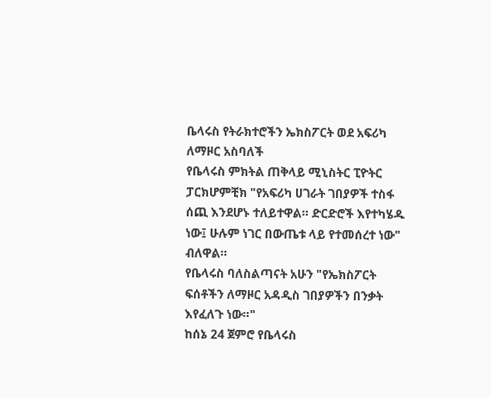ቤላሩስ የትራክተሮችን ኤክስፖርት ወደ አፍሪካ ለማዞር አስባለች
የቤላሩስ ምክትል ጠቅላይ ሚኒስትር ፒዮትር ፓርክሆምቺክ "የአፍሪካ ሀገራት ገበያዎች ተስፋ ሰጪ እንደሆኑ ተለይተዋል። ድርድሮች እየተካሄዱ ነው፤ ሁሉም ነገር በውጤቱ ላይ የተመሰረተ ነው" ብለዋል።
የቤላሩስ ባለስልጣናት አሁን "የኤክስፖርት ፍሰቶችን ለማዞር አዳዲስ ገበያዎችን በንቃት እየፈለጉ ነው።"
ከሰኔ 24 ጀምሮ የቤላሩስ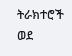ትራክተሮች ወደ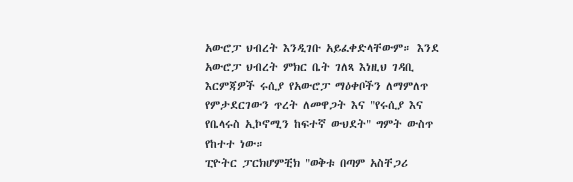አውሮፓ ህብረት እንዲገቡ አይፈቀድላቸውም። እንደ አውሮፓ ህብረት ምክር ቤት ገለጻ እነዚህ ገዳቢ እርምጃዎች ሩሲያ የአውሮፓ ማዕቀቦችን ለማምለጥ የምታደርገውን ጥረት ለመዋጋት እና "የሩሲያ እና የቤላሩስ ኢኮኖሚን ከፍተኛ ውህደት" ግምት ውስጥ የከተተ ነው።
ፒዮትር ፓርክሆምቺክ "ወቅቱ በጣም አስቸጋሪ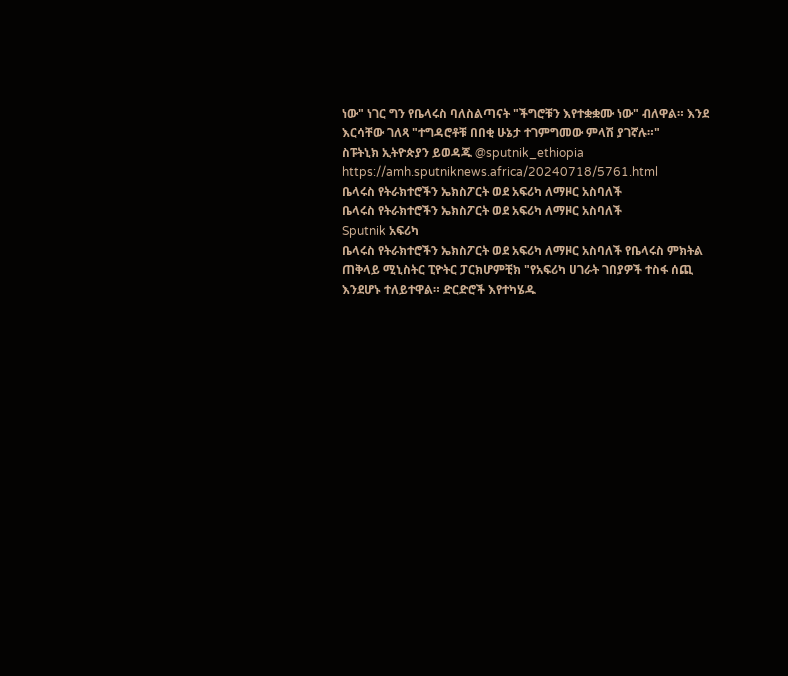ነው" ነገር ግን የቤላሩስ ባለስልጣናት "ችግሮቹን እየተቋቋሙ ነው" ብለዋል። እንደ እርሳቸው ገለጻ "ተግዳሮቶቹ በበቂ ሁኔታ ተገምግመው ምላሽ ያገኛሉ።"
ስፑትኒክ ኢትዮጵያን ይወዳጁ @sputnik_ethiopia
https://amh.sputniknews.africa/20240718/5761.html
ቤላሩስ የትራክተሮችን ኤክስፖርት ወደ አፍሪካ ለማዞር አስባለች
ቤላሩስ የትራክተሮችን ኤክስፖርት ወደ አፍሪካ ለማዞር አስባለች
Sputnik አፍሪካ
ቤላሩስ የትራክተሮችን ኤክስፖርት ወደ አፍሪካ ለማዞር አስባለች የቤላሩስ ምክትል ጠቅላይ ሚኒስትር ፒዮትር ፓርክሆምቺክ "የአፍሪካ ሀገራት ገበያዎች ተስፋ ሰጪ እንደሆኑ ተለይተዋል። ድርድሮች እየተካሄዱ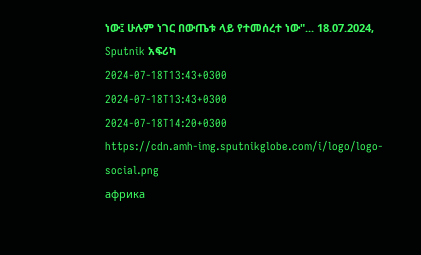ነው፤ ሁሉም ነገር በውጤቱ ላይ የተመሰረተ ነው"... 18.07.2024, Sputnik አፍሪካ
2024-07-18T13:43+0300
2024-07-18T13:43+0300
2024-07-18T14:20+0300
https://cdn.amh-img.sputnikglobe.com/i/logo/logo-social.png
африка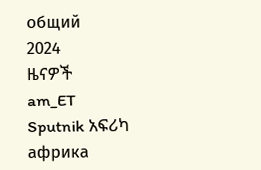общий
2024
ዜናዎች
am_ET
Sputnik አፍሪካ
африка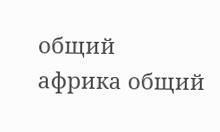общий
африка общий